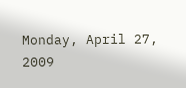Monday, April 27, 2009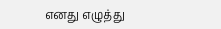எனது எழுத்து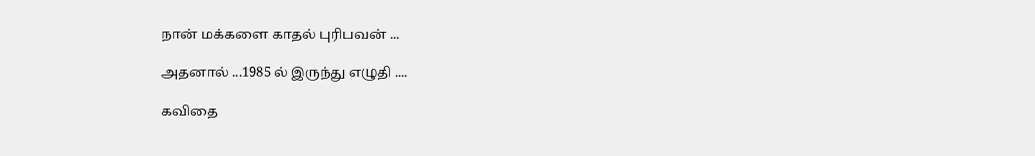நான் மக்களை காதல் புரிபவன் ...

அதனால் ...1985 ல் இருந்து எழுதி ....

கவிதை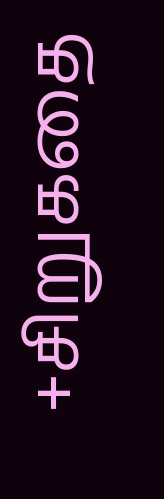+சிறுகதை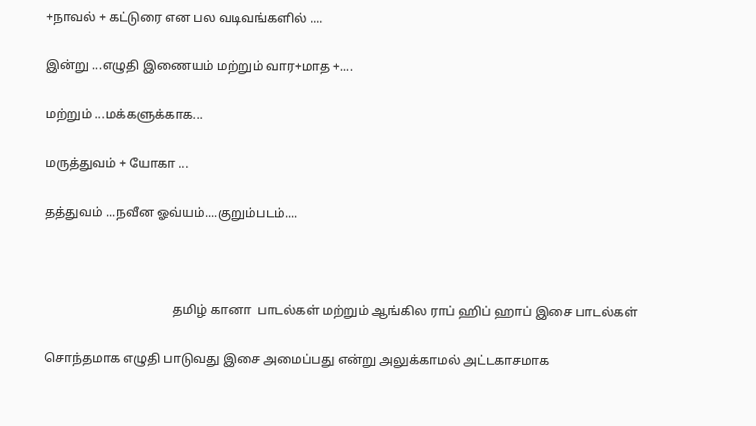+நாவல் + கட்டுரை என பல வடிவங்களில் ....

இன்று ...எழுதி இணையம் மற்றும் வார+மாத +....

மற்றும் ...மக்களுக்காக...

மருத்துவம் + யோகா ...

தத்துவம் ...நவீன ஓவ்யம்....குறும்படம்....



                                         தமிழ் கானா  பாடல்கள் மற்றும் ஆங்கில ராப் ஹிப் ஹாப் இசை பாடல்கள்

சொந்தமாக எழுதி பாடுவது இசை அமைப்பது என்று அலுக்காமல் அட்டகாசமாக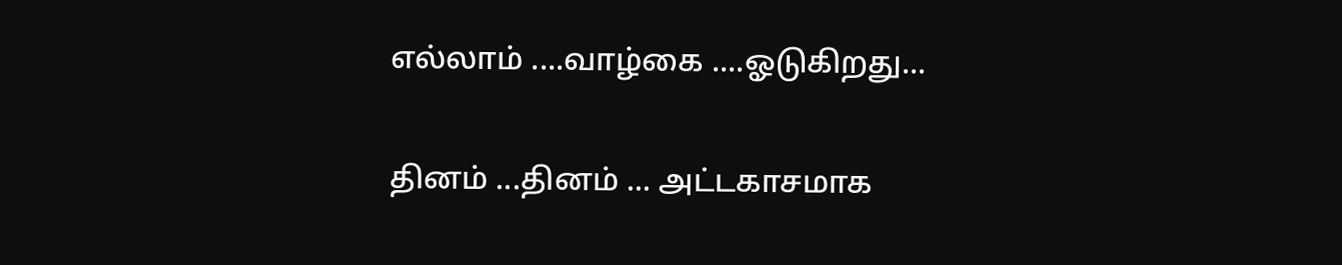எல்லாம் ....வாழ்கை ....ஓடுகிறது...

தினம் ...தினம் ... அட்டகாசமாக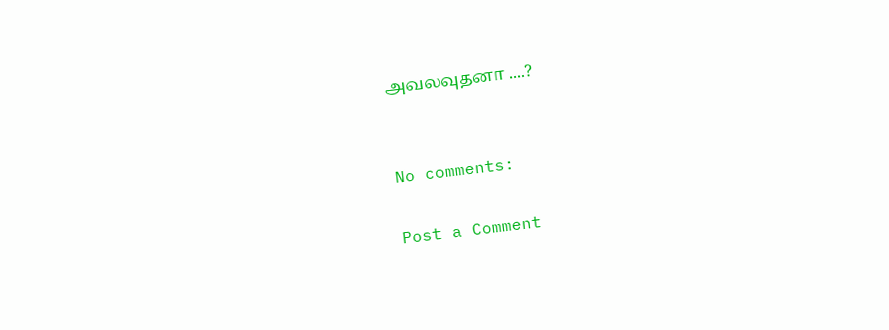அவலவுதனா ....?


No comments:

Post a Comment